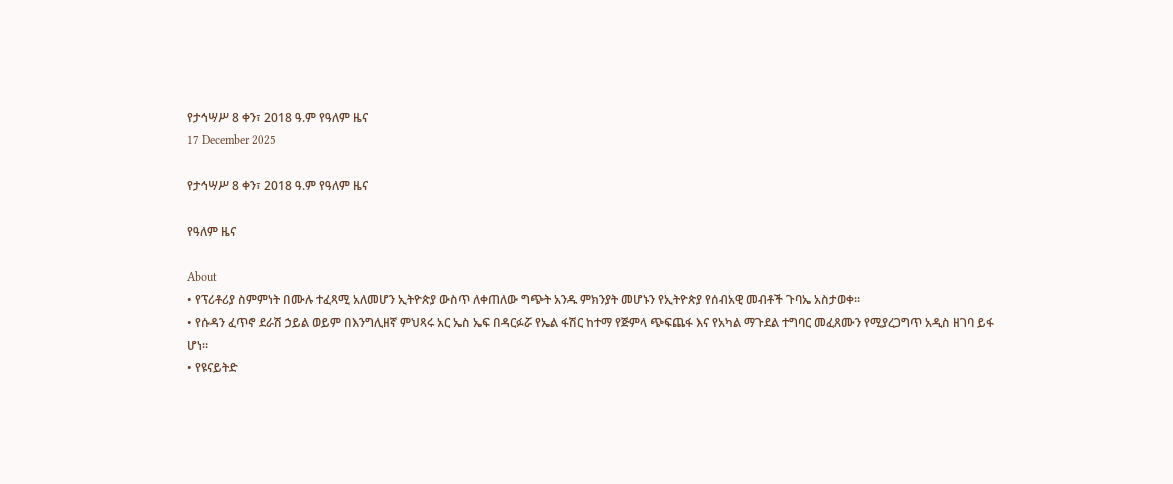የታኅሣሥ 8 ቀን፣ 2018 ዓ.ም የዓለም ዜና
17 December 2025

የታኅሣሥ 8 ቀን፣ 2018 ዓ.ም የዓለም ዜና

የዓለም ዜና

About
• የፕሪቶሪያ ስምምነት በሙሉ ተፈጻሚ አለመሆን ኢትዮጵያ ውስጥ ለቀጠለው ግጭት አንዱ ምክንያት መሆኑን የኢትዮጵያ የሰብአዊ መብቶች ጉባኤ አስታወቀ።
• የሱዳን ፈጥኖ ደራሽ ኃይል ወይም በእንግሊዘኛ ምህጻሩ አር ኤስ ኤፍ በዳርፉሯ የኤል ፋሽር ከተማ የጅምላ ጭፍጨፋ እና የአካል ማጉደል ተግባር መፈጸሙን የሚያረጋግጥ አዲስ ዘገባ ይፋ ሆነ።
• የዩናይትድ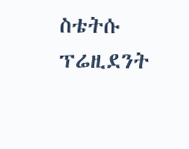ስቴትሱ ፕሬዚደንት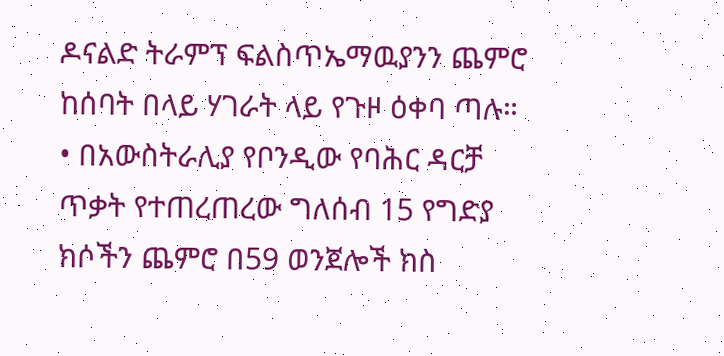ዶናልድ ትራምፕ ፍልስጥኤማዉያንን ጨምሮ ከሰባት በላይ ሃገራት ላይ የጉዞ ዕቀባ ጣሉ።
• በአውስትራሊያ የቦንዲው የባሕር ዳርቻ ጥቃት የተጠረጠረው ግለሰብ 15 የግድያ ክሶችን ጨምሮ በ59 ወንጀሎች ክስ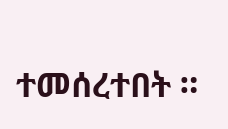ተመሰረተበት ።